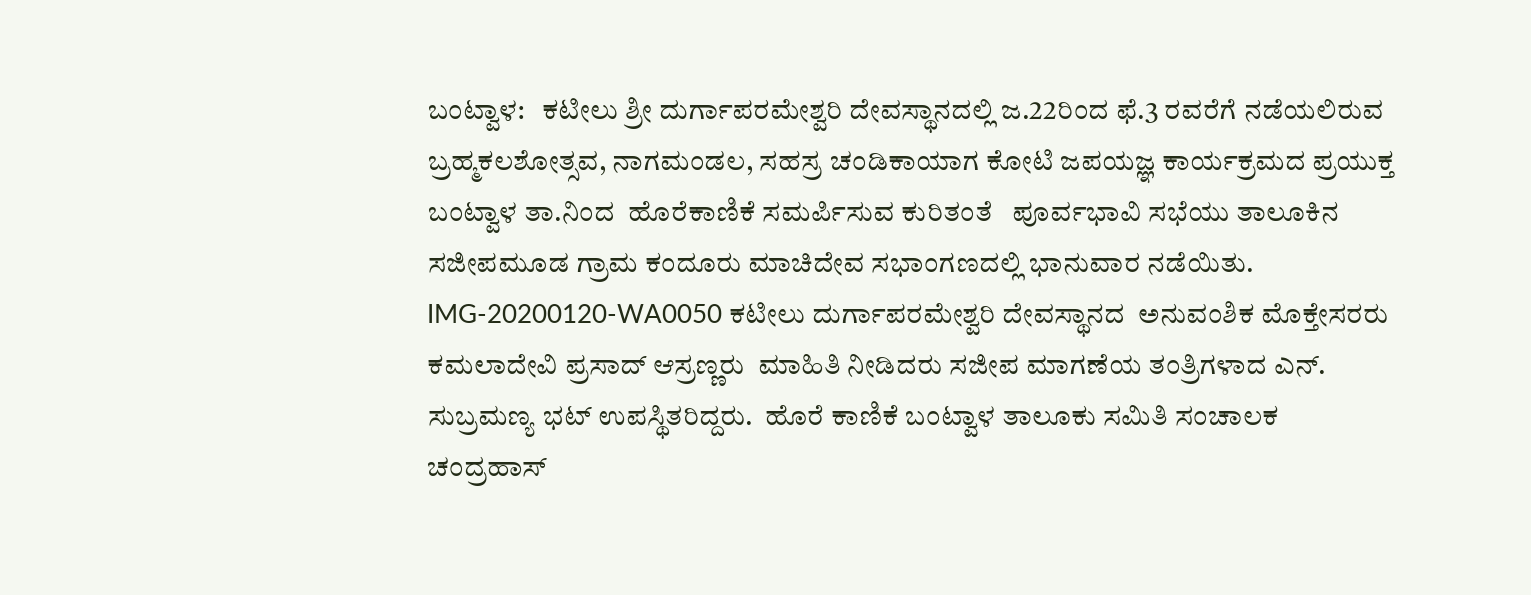ಬಂಟ್ವಾಳ:   ಕಟೀಲು ಶ್ರೀ ದುರ್ಗಾಪರಮೇಶ್ವರಿ ದೇವಸ್ಥಾನದಲ್ಲಿ ಜ.22ರಿಂದ ಫೆ.3 ರವರೆಗೆ ನಡೆಯಲಿರುವ ಬ್ರಹ್ಮಕಲಶೋತ್ಸವ, ನಾಗಮಂಡಲ, ಸಹಸ್ರ ಚಂಡಿಕಾಯಾಗ ಕೋಟಿ ಜಪಯಜ್ಞ ಕಾರ್ಯಕ್ರಮದ ಪ್ರಯುಕ್ತ ಬಂಟ್ವಾಳ ತಾ.ನಿಂದ  ಹೊರೆಕಾಣಿಕೆ ಸಮರ್ಪಿಸುವ ಕುರಿತಂತೆ   ಪೂರ್ವಭಾವಿ ಸಭೆಯು ತಾಲೂಕಿನ ಸಜೀಪಮೂಡ ಗ್ರಾಮ ಕಂದೂರು ಮಾಚಿದೇವ ಸಭಾಂಗಣದಲ್ಲಿ ಭಾನುವಾರ ನಡೆಯಿತು.
IMG-20200120-WA0050 ಕಟೀಲು ದುರ್ಗಾಪರಮೇಶ್ವರಿ ದೇವಸ್ಥಾನದ  ಅನುವಂಶಿಕ ಮೊಕ್ತೇಸರರು ಕಮಲಾದೇವಿ ಪ್ರಸಾದ್ ಆಸ್ರಣ್ಣರು  ಮಾಹಿತಿ ನೀಡಿದರು ಸಜೀಪ ಮಾಗಣೆಯ ತಂತ್ರಿಗಳಾದ ಎನ್. ಸುಬ್ರಮಣ್ಯ ಭಟ್ ಉಪಸ್ಥಿತರಿದ್ದರು.  ಹೊರೆ ಕಾಣಿಕೆ ಬಂಟ್ವಾಳ ತಾಲೂಕು ಸಮಿತಿ ಸಂಚಾಲಕ ಚಂದ್ರಹಾಸ್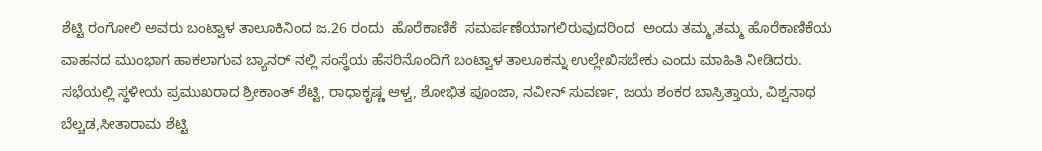ಶೆಟ್ಟಿ ರಂಗೋಲಿ ಅವರು ಬಂಟ್ವಾಳ ತಾಲೂಕಿನಿಂದ ಜ.26 ರಂದು  ಹೊರೆಕಾಣಿಕೆ  ಸಮರ್ಪಣೆಯಾಗಲಿರುವುದರಿಂದ  ಅಂದು ತಮ್ಮ,ತಮ್ಮ ಹೊರೆಕಾಣಿಕೆಯ ವಾಹನದ ಮುಂಭಾಗ ಹಾಕಲಾಗುವ ಬ್ಯಾನರ್ ನಲ್ಲಿ ಸಂಸ್ಥೆಯ ಹೆಸರಿನೊಂದಿಗೆ ಬಂಟ್ವಾಳ ತಾಲೂಕನ್ನು ಉಲ್ಲೇಖಿಸಬೇಕು ಎಂದು ಮಾಹಿತಿ ನೀಡಿದರು. ಸಭೆಯಲ್ಲಿ ಸ್ಥಳೀಯ ಪ್ರಮುಖರಾದ ಶ್ರೀಕಾಂತ್ ಶೆಟ್ಟಿ, ರಾಧಾಕೃಷ್ಣ ಆಳ್ವ, ಶೋಭಿತ ಪೂಂಜಾ, ನವೀನ್ ಸುವರ್ಣ, ಜಯ ಶಂಕರ ಬಾಸ್ರಿತ್ತಾಯ, ವಿಶ್ವನಾಥ ಬೆಲ್ಚಡ,ಸೀತಾರಾಮ ಶೆಟ್ಟಿ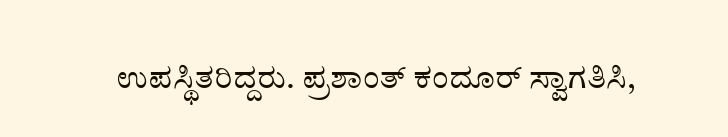ಉಪಸ್ಥಿತರಿದ್ದರು. ಪ್ರಶಾಂತ್ ಕಂದೂರ್ ಸ್ವಾಗತಿಸಿ,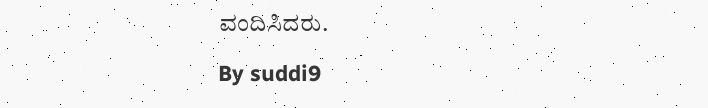ವಂದಿಸಿದರು.

By suddi9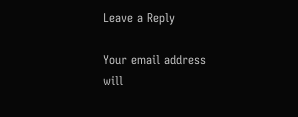Leave a Reply

Your email address will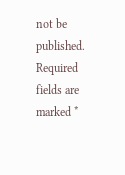not be published. Required fields are marked *